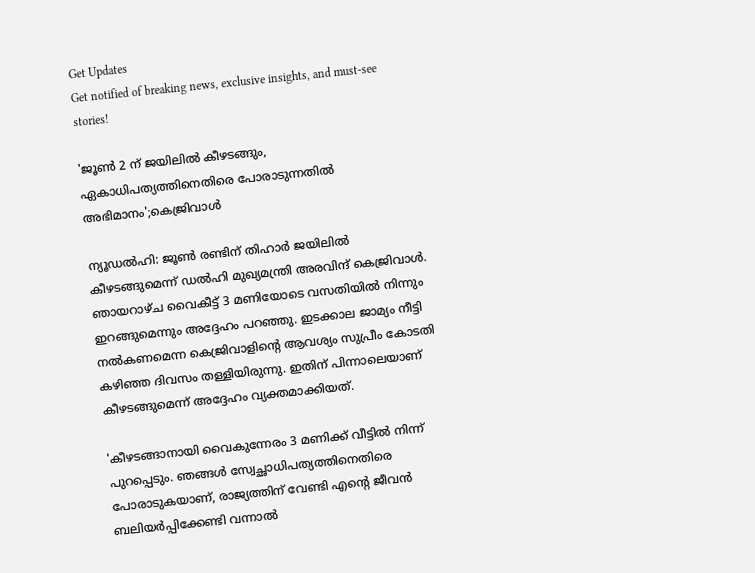Get Updates
Get notified of breaking news, exclusive insights, and must-see stories!

'ജൂൺ 2 ന് ജയിലിൽ കീഴടങ്ങും, ഏകാധിപത്യത്തിനെതിരെ പോരാടുന്നതിൽ അഭിമാനം';കെജ്രിവാൾ

ന്യൂഡൽഹി: ജൂൺ രണ്ടിന് തിഹാർ ജയിലിൽ കീഴടങ്ങുമെന്ന് ഡൽഹി മുഖ്യമന്ത്രി അരവിന്ദ് കെജ്രിവാൾ. ഞായറാഴ്ച വൈകീട്ട് 3 മണിയോടെ വസതിയിൽ നിന്നും ഇറങ്ങുമെന്നും അദ്ദേഹം പറഞ്ഞു. ഇടക്കാല ജാമ്യം നീട്ടി നൽകണമെന്ന കെജ്രിവാളിന്റെ ആവശ്യം സുപ്രീം കോടതി കഴിഞ്ഞ ദിവസം തള്ളിയിരുന്നു. ഇതിന് പിന്നാലെയാണ് കീഴടങ്ങുമെന്ന് അദ്ദേഹം വ്യക്തമാക്കിയത്.

'കീഴടങ്ങാനായി വൈകുന്നേരം 3 മണിക്ക് വീട്ടിൽ നിന്ന് പുറപ്പെടും. ഞങ്ങൾ സ്വേച്ഛാധിപത്യത്തിനെതിരെ പോരാടുകയാണ്, രാജ്യത്തിന് വേണ്ടി എൻ്റെ ജീവൻ ബലിയർപ്പിക്കേണ്ടി വന്നാൽ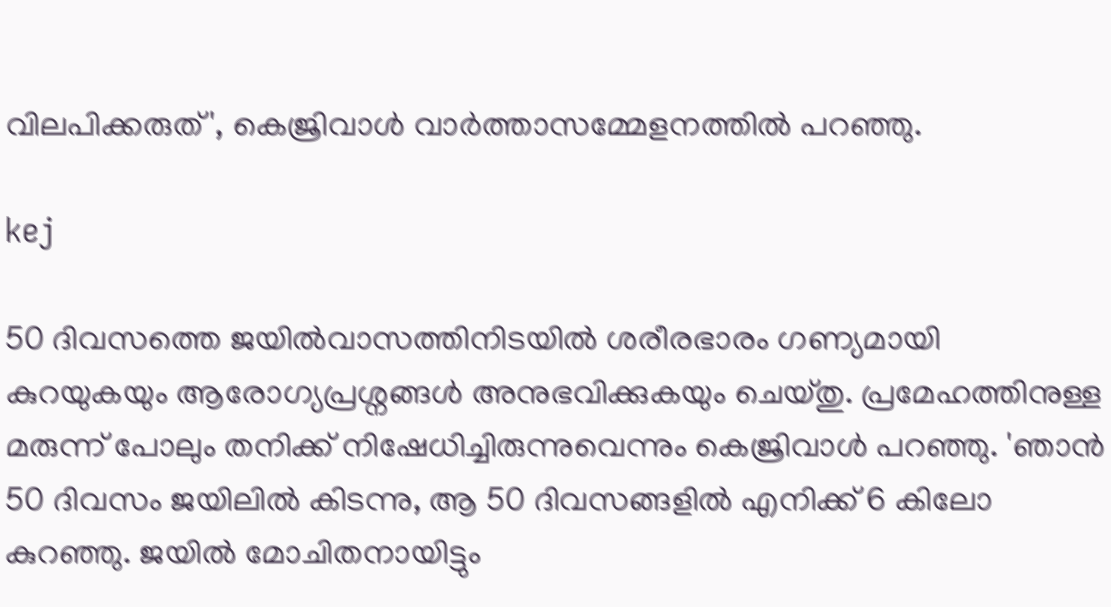വിലപിക്കരുത്', കെജ്രിവാൾ വാർത്താസമ്മേളനത്തിൽ പറഞ്ഞു.

kej

50 ദിവസത്തെ ജയിൽവാസത്തിനിടയിൽ ശരീരഭാരം ഗണ്യമായി കുറയുകയും ആരോഗ്യപ്രശ്നങ്ങൾ അനുഭവിക്കുകയും ചെയ്തു. പ്രമേഹത്തിനുള്ള മരുന്ന് പോലും തനിക്ക് നിഷേധിച്ചിരുന്നുവെന്നും കെജ്രിവാൾ പറഞ്ഞു. 'ഞാൻ 50 ദിവസം ജയിലിൽ കിടന്നു, ആ 50 ദിവസങ്ങളിൽ എനിക്ക് 6 കിലോ കുറഞ്ഞു. ജയിൽ മോചിതനായിട്ടും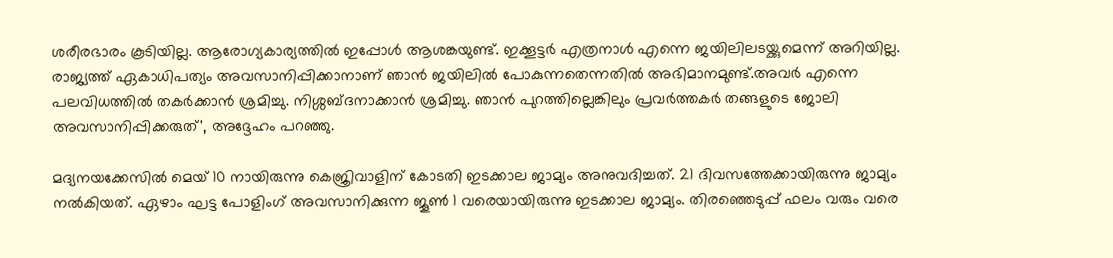ശരീരഭാരം കൂടിയില്ല. ആരോഗ്യകാര്യത്തിൽ ഇപ്പോൾ ആശങ്കയുണ്ട്. ഇക്കൂട്ടർ എത്രനാൾ എന്നെ ജയിലിലടയ്ക്കുമെന്ന് അറിയില്ല. രാജ്യത്ത് ഏകാധിപത്യം അവസാനിപ്പിക്കാനാണ് ഞാൻ ജയിലിൽ പോകുന്നതെന്നതിൽ അഭിമാനമുണ്ട്.അവർ എന്നെ പലവിധത്തിൽ തകർക്കാൻ ശ്രമിച്ചു. നിശ്ശബ്ദനാക്കാൻ ശ്രമിച്ചു. ഞാൻ പുറത്തില്ലെങ്കിലും പ്രവർത്തകർ തങ്ങളുടെ ജോലി അവസാനിപ്പിക്കരുത്', അദ്ദേഹം പറഞ്ഞു.

മദ്യനയക്കേസിൽ മെയ് 10 നായിരുന്നു കെജ്രിവാളിന് കോടതി ഇടക്കാല ജാമ്യം അനുവദിച്ചത്. 21 ദിവസത്തേക്കായിരുന്നു ജാമ്യം നൽകിയത്. ഏഴാം ഘട്ട പോളിംഗ് അവസാനിക്കുന്ന ജൂൺ 1 വരെയായിരുന്നു ഇടക്കാല ജാമ്യം. തിരഞ്ഞെടുപ്പ് ഫലം വരും വരെ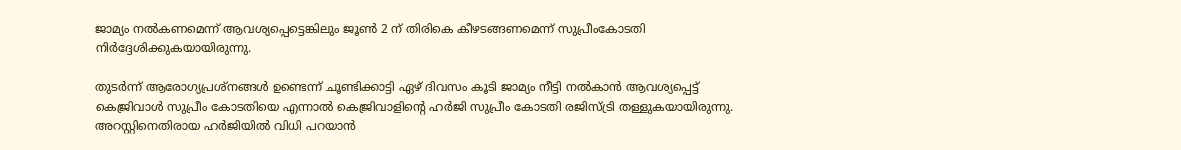ജാമ്യം നൽകണമെന്ന് ആവശ്യപ്പെട്ടെങ്കിലും ജൂൺ 2 ന് തിരികെ കീഴടങ്ങണമെന്ന് സുപ്രീംകോടതി നിര്‍ദ്ദേശിക്കുകയായിരുന്നു.

തുടർന്ന് ആരോഗ്യപ്രശ്നങ്ങൾ ഉണ്ടെന്ന് ചൂണ്ടിക്കാട്ടി ഏഴ് ദിവസം കൂടി ജാമ്യം നീട്ടി നൽകാൻ ആവശ്യപ്പെട്ട് കെജ്രിവാൾ സുപ്രീം കോടതിയെ എന്നാൽ കെജ്രിവാളിന്റെ ഹർ‍ജി സുപ്രീം കോടതി രജിസ്ട്രി തള്ളുകയായിരുന്നു. അറസ്റ്റിനെതിരായ ഹർജിയിൽ വിധി പറയാൻ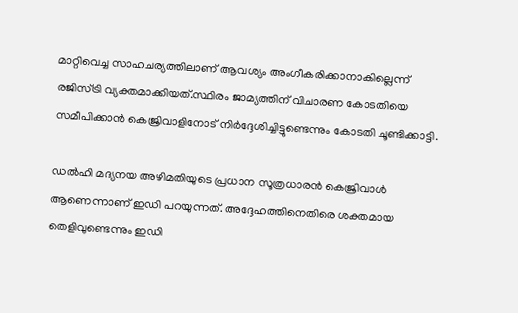മാറ്റിവെച്ച സാഹചര്യത്തിലാണ് ആവശ്യം അംഗീകരിക്കാനാകില്ലെന്ന് രജിസ്ട്രി വ്യക്തമാക്കിയത്.സ്ഥിരം ജാമ്യത്തിന് വിചാരണ കോടതിയെ സമീപിക്കാൻ കെജ്രിവാളിനോട് നിർദ്ദേശിച്ചിട്ടുണ്ടെന്നും കോടതി ചൂണ്ടിക്കാട്ടി.

ഡൽഹി മദ്യനയ അഴിമതിയുടെ പ്രധാന സൂത്രധാരൻ കെജ്രിവാൾ ആണെന്നാണ് ഇഡി പറയുന്നത്. അദ്ദേഹത്തിനെതിരെ ശക്തമായ തെളിവുണ്ടെന്നും ഇഡി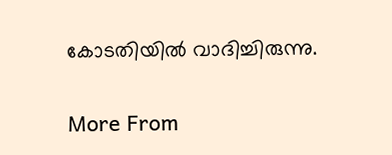കോടതിയിൽ വാദിച്ചിരുന്നു.

More From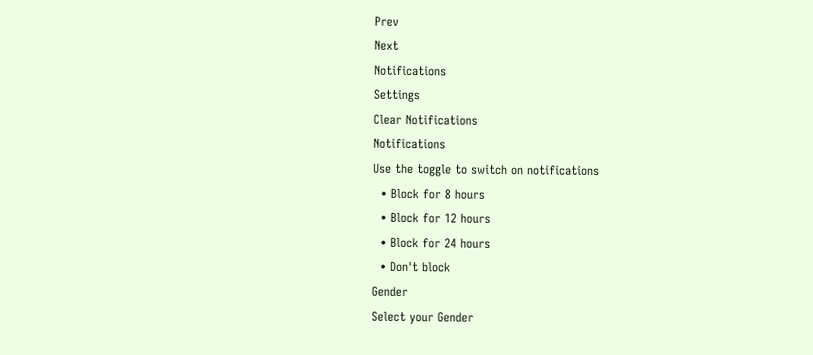Prev
Next
Notifications
Settings
Clear Notifications
Notifications
Use the toggle to switch on notifications
  • Block for 8 hours
  • Block for 12 hours
  • Block for 24 hours
  • Don't block
Gender
Select your Gender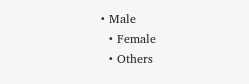• Male
  • Female
  • Others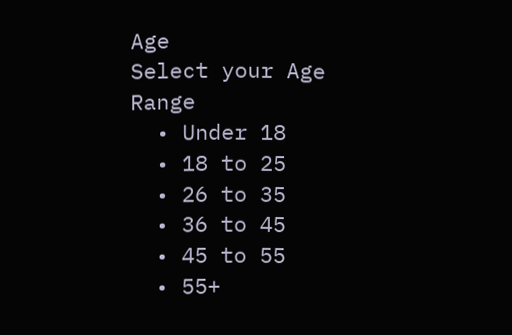Age
Select your Age Range
  • Under 18
  • 18 to 25
  • 26 to 35
  • 36 to 45
  • 45 to 55
  • 55+